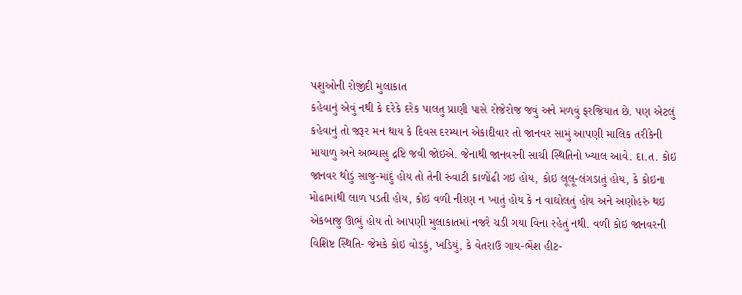પશુઓની રોજીંદી મુલાકાત
કહેવાનું એવું નથી કે દરેકે દરેક પાલતુ પ્રાણી પાસે રોજેરોજ જવું અને મળવું ફરજિયાત છે. પણ એટલું કહેવાનું તો જરૂર મન થાય કે દિવસ દરમ્યાન એકાદીવાર તો જાનવર સામું આપણી માલિક તરીકેની માયાળુ અને અભ્યાસુ દ્રષ્ટિ જવી જોઇએ. જેનાથી જાનવરની સાચી સ્થિતિનો ખ્યાલ આવે. દા.ત. કોઇ જાનવર થોડું સાજુ-માંદું હોય તો તેની રુંવાટી કાળોંઢી ગઇ હોય, કોઇ લૂલૂ-લંગડાતું હોય, કે કોઇના મોઢામાંથી લાળ પડતી હોય, કોઇ વળી નીરણ ન ખાતું હોય કે ન વાઘોલતું હોય અને અણોહરું થઇ એકબાજુ ઊભું હોય તો આપણી મુલાકાતમાં નજરે ચડી ગયા વિના રહેતું નથી. વળી કોઇ જાનવરની વિશિષ્ટ સ્થિતિ- જેમકે કોઇ વોડકું, ખડિયું, કે વેતરાઉ ગાય-ભેંશ હીટ-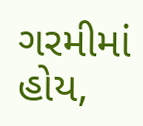ગરમીમાં હોય,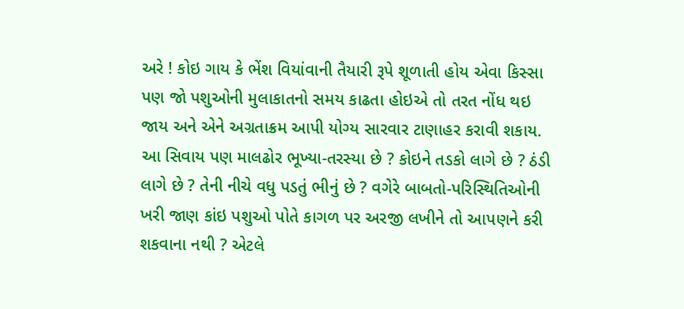અરે ! કોઇ ગાય કે ભેંશ વિયાંવાની તૈયારી રૂપે શૂળાતી હોય એવા કિસ્સા પણ જો પશુઓની મુલાકાતનો સમય કાઢતા હોઇએ તો તરત નોંધ થઇ જાય અને એને અગ્રતાક્રમ આપી યોગ્ય સારવાર ટાણાહર કરાવી શકાય. આ સિવાય પણ માલઢોર ભૂખ્યા-તરસ્યા છે ? કોઇને તડકો લાગે છે ? ઠંડી લાગે છે ? તેની નીચે વધુ પડતું ભીનું છે ? વગેરે બાબતો-પરિસ્થિતિઓની ખરી જાણ કાંઇ પશુઓ પોતે કાગળ પર અરજી લખીને તો આપણને કરી શકવાના નથી ? એટલે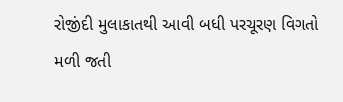રોજીંદી મુલાકાતથી આવી બધી પરચૂરણ વિગતો મળી જતી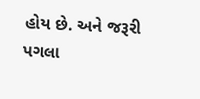હોય છે. અને જરૂરી પગલા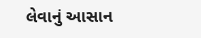લેવાનું આસાન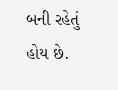બની રહેતું હોય છે.